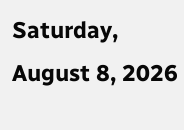Saturday, August 8, 2026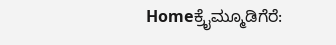Homeಕ್ರೈಮ್ಮೂಡಿಗೆರೆ: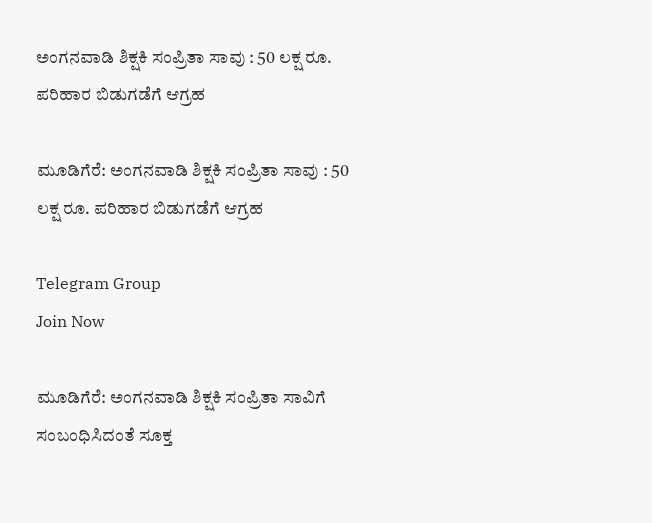ಅಂಗನವಾಡಿ ಶಿಕ್ಷಕಿ ಸಂಪ್ರಿತಾ ಸಾವು : 50 ಲಕ್ಷ ರೂ. ಪರಿಹಾರ ಬಿಡುಗಡೆಗೆ ಆಗ್ರಹ

ಮೂಡಿಗೆರೆ: ಅಂಗನವಾಡಿ ಶಿಕ್ಷಕಿ ಸಂಪ್ರಿತಾ ಸಾವು : 50 ಲಕ್ಷ ರೂ. ಪರಿಹಾರ ಬಿಡುಗಡೆಗೆ ಆಗ್ರಹ

Telegram Group
Join Now

ಮೂಡಿಗೆರೆ: ಅಂಗನವಾಡಿ ಶಿಕ್ಷಕಿ ಸಂಪ್ರಿತಾ ಸಾವಿಗೆ ಸಂಬಂಧಿಸಿದಂತೆ ಸೂಕ್ತ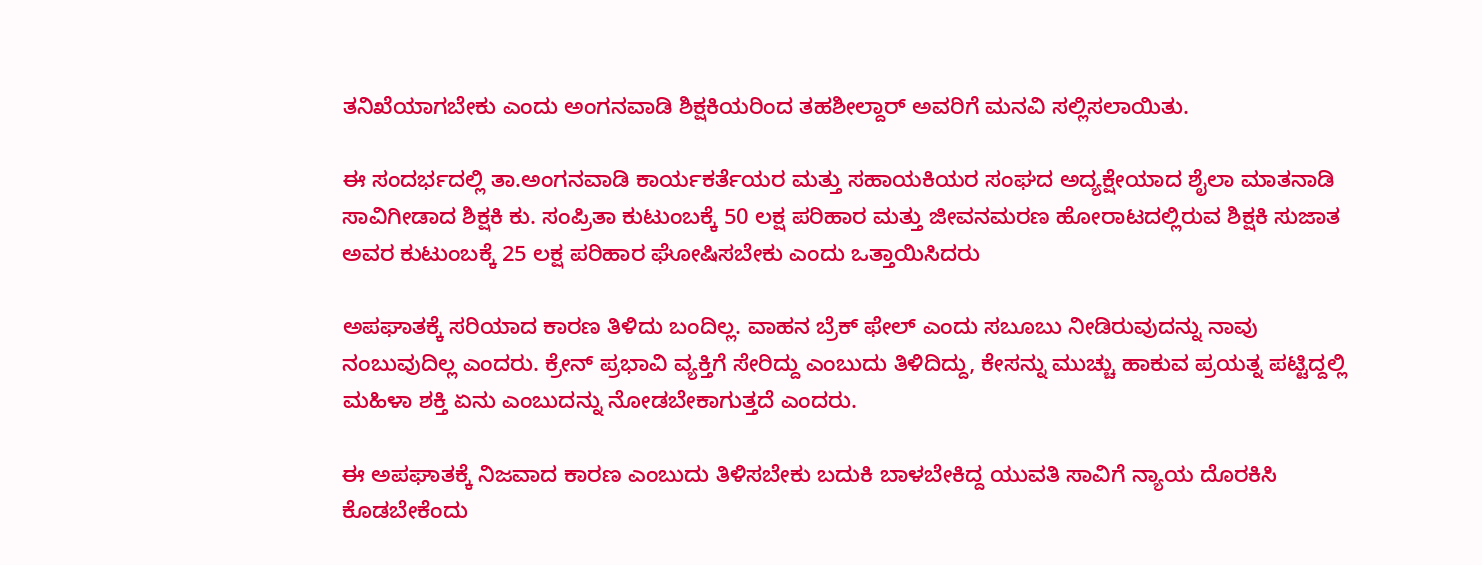ತನಿಖೆಯಾಗಬೇಕು ಎಂದು ಅಂಗನವಾಡಿ ಶಿಕ್ಷಕಿಯರಿಂದ ತಹಶೀಲ್ದಾರ್ ಅವರಿಗೆ ಮನವಿ ಸಲ್ಲಿಸಲಾಯಿತು.

ಈ ಸಂದರ್ಭದಲ್ಲಿ ತಾ.ಅಂಗನವಾಡಿ ಕಾರ್ಯಕರ್ತೆಯರ ಮತ್ತು ಸಹಾಯಕಿಯರ ಸಂಘದ ಅದ್ಯಕ್ಷೇಯಾದ ಶೈಲಾ ಮಾತನಾಡಿ ಸಾವಿಗೀಡಾದ ಶಿಕ್ಷಕಿ ಕು. ಸಂಪ್ರಿತಾ ಕುಟುಂಬಕ್ಕೆ 50 ಲಕ್ಷ ಪರಿಹಾರ ಮತ್ತು ಜೀವನಮರಣ ಹೋರಾಟದಲ್ಲಿರುವ ಶಿಕ್ಷಕಿ ಸುಜಾತ ಅವರ ಕುಟುಂಬಕ್ಕೆ 25 ಲಕ್ಷ ಪರಿಹಾರ ಘೋಷಿಸಬೇಕು ಎಂದು ಒತ್ತಾಯಿಸಿದರು

ಅಪಘಾತಕ್ಕೆ ಸರಿಯಾದ ಕಾರಣ ತಿಳಿದು ಬಂದಿಲ್ಲ. ವಾಹನ ಬ್ರೆಕ್ ಫೇಲ್ ಎಂದು ಸಬೂಬು ನೀಡಿರುವುದನ್ನು ನಾವು ನಂಬುವುದಿಲ್ಲ ಎಂದರು. ಕ್ರೇನ್ ಪ್ರಭಾವಿ ವ್ಯಕ್ತಿಗೆ ಸೇರಿದ್ದು ಎಂಬುದು ತಿಳಿದಿದ್ದು, ಕೇಸನ್ನು ಮುಚ್ಚು ಹಾಕುವ ಪ್ರಯತ್ನ ಪಟ್ಟಿದ್ದಲ್ಲಿ ಮಹಿಳಾ ಶಕ್ತಿ ಏನು ಎಂಬುದನ್ನು ನೋಡಬೇಕಾಗುತ್ತದೆ ಎಂದರು.

ಈ ಅಪಘಾತಕ್ಕೆ ನಿಜವಾದ ಕಾರಣ ಎಂಬುದು ತಿಳಿಸಬೇಕು ಬದುಕಿ ಬಾಳಬೇಕಿದ್ದ ಯುವತಿ ಸಾವಿಗೆ ನ್ಯಾಯ ದೊರಕಿಸಿ ಕೊಡಬೇಕೆಂದು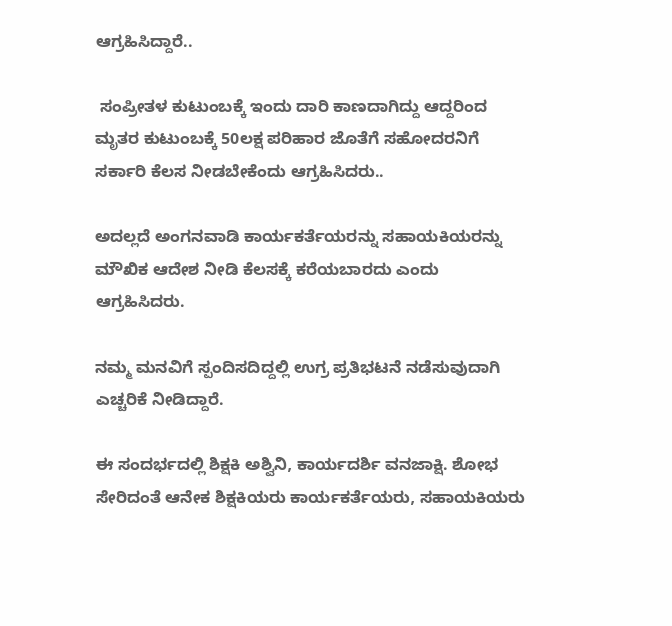ಆಗ್ರಹಿಸಿದ್ದಾರೆ..

 ಸಂಪ್ರೀತಳ ಕುಟುಂಬಕ್ಕೆ ಇಂದು ದಾರಿ ಕಾಣದಾಗಿದ್ದು ಆದ್ದರಿಂದ ಮೃತರ ಕುಟುಂಬಕ್ಕೆ 50ಲಕ್ಷ ಪರಿಹಾರ ಜೊತೆಗೆ ಸಹೋದರನಿಗೆ ಸರ್ಕಾರಿ ಕೆಲಸ ನೀಡಬೇಕೆಂದು ಆಗ್ರಹಿಸಿದರು..

ಅದಲ್ಲದೆ ಅಂಗನವಾಡಿ ಕಾರ್ಯಕರ್ತೆಯರನ್ನು ಸಹಾಯಕಿಯರನ್ನು ಮೌಖಿಕ ಆದೇಶ ನೀಡಿ ಕೆಲಸಕ್ಕೆ ಕರೆಯಬಾರದು ಎಂದು ಆಗ್ರಹಿಸಿದರು.

ನಮ್ಮ ಮನವಿಗೆ ಸ್ಪಂದಿಸದಿದ್ದಲ್ಲಿ ಉಗ್ರ ಪ್ರತಿಭಟನೆ ನಡೆಸುವುದಾಗಿ ಎಚ್ಚರಿಕೆ ನೀಡಿದ್ದಾರೆ.

ಈ ಸಂದರ್ಭದಲ್ಲಿ ಶಿಕ್ಷಕಿ ಅಶ್ವಿನಿ, ಕಾರ್ಯದರ್ಶಿ ವನಜಾಕ್ಷಿ. ಶೋಭ ಸೇರಿದಂತೆ ಆನೇಕ ಶಿಕ್ಷಕಿಯರು ಕಾರ್ಯಕರ್ತೆಯರು, ಸಹಾಯಕಿಯರು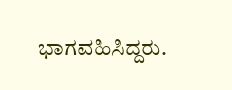ಭಾಗವಹಿಸಿದ್ದರು.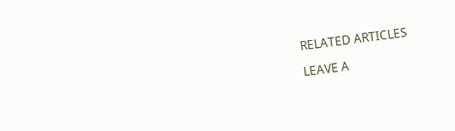RELATED ARTICLES

LEAVE A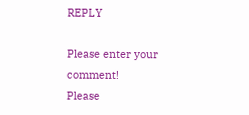REPLY

Please enter your comment!
Please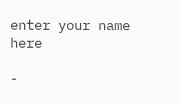enter your name here

-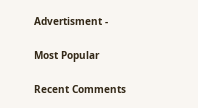Advertisment -

Most Popular

Recent Comments